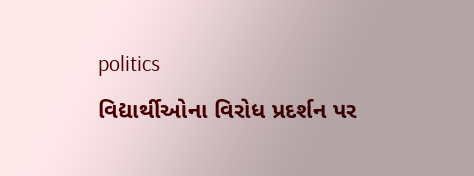politics
વિદ્યાર્થીઓના વિરોધ પ્રદર્શન પર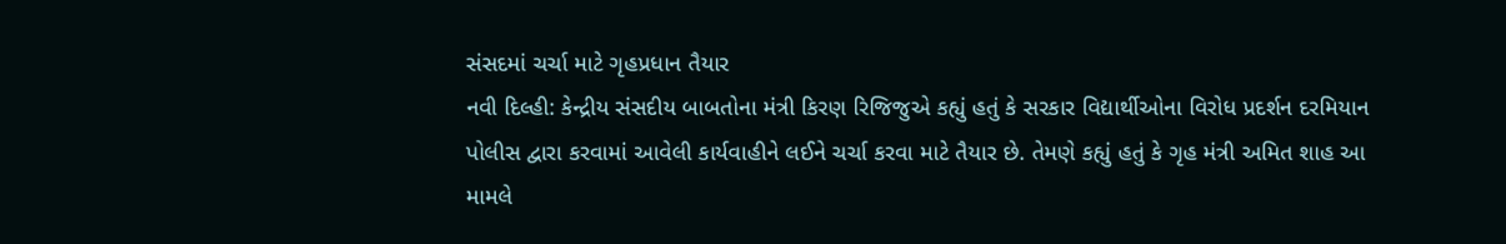સંસદમાં ચર્ચા માટે ગૃહપ્રધાન તૈયાર
નવી દિલ્હી: કેન્દ્રીય સંસદીય બાબતોના મંત્રી કિરણ રિજિજુએ કહ્યું હતું કે સરકાર વિદ્યાર્થીઓના વિરોધ પ્રદર્શન દરમિયાન પોલીસ દ્વારા કરવામાં આવેલી કાર્યવાહીને લઈને ચર્ચા કરવા માટે તૈયાર છે. તેમણે કહ્યું હતું કે ગૃહ મંત્રી અમિત શાહ આ મામલે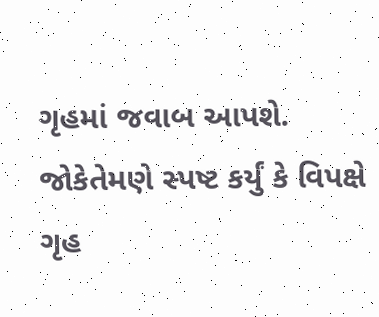ગૃહમાં જવાબ આપશે. જોકેતેમણે સ્પષ્ટ કર્યું કે વિપક્ષે ગૃહ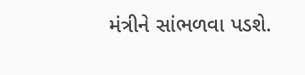મંત્રીને સાંભળવા પડશે.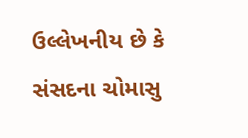ઉલ્લેખનીય છે કે સંસદના ચોમાસુ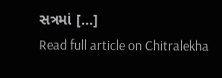સત્રમાં [...]
Read full article on Chitralekha